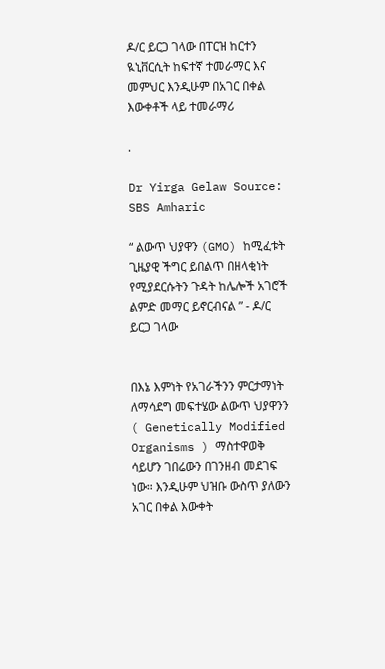ዶ/ር ይርጋ ገላው በፐርዝ ከርተን ዪኒቨርሲት ከፍተኛ ተመራማር እና መምህር እንዲሁም በአገር በቀል እውቀቶች ላይ ተመራማሪ

.

Dr Yirga Gelaw Source: SBS Amharic

“ ልውጥ ህያዋን (GMO) ከሚፈቱት ጊዜያዊ ችግር ይበልጥ በዘላቂነት የሚያደርሱትን ጉዳት ከሌሎች አገሮች ልምድ መማር ይኖርብናል ” - ዶ/ር ይርጋ ገላው


በእኔ እምነት የአገራችንን ምርታማነት ለማሳደግ መፍተሄው ልውጥ ህያዋንን ( Genetically Modified Organisms ) ማስተዋወቅ ሳይሆን ገበሬውን በገንዘብ መደገፍ ነው። እንዲሁም ህዝቡ ውስጥ ያለውን አገር በቀል እውቀት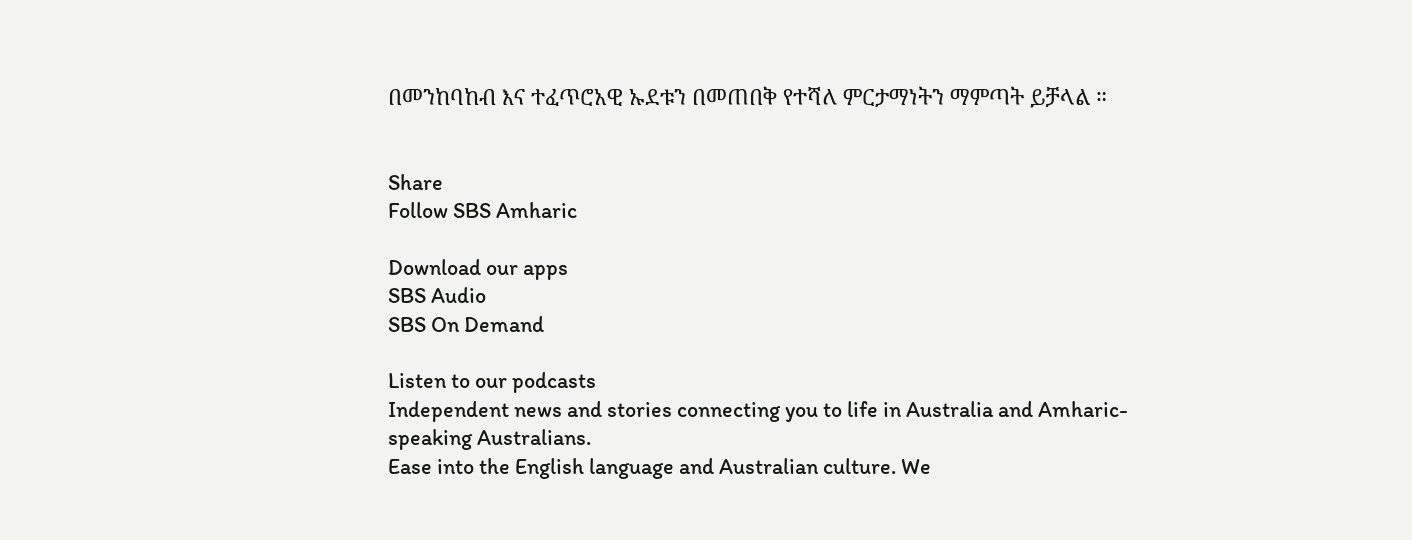በመንከባከብ እና ተፈጥሮአዊ ኡደቱን በመጠበቅ የተሻለ ምርታማነትን ማምጣት ይቻላል ።


Share
Follow SBS Amharic

Download our apps
SBS Audio
SBS On Demand

Listen to our podcasts
Independent news and stories connecting you to life in Australia and Amharic-speaking Australians.
Ease into the English language and Australian culture. We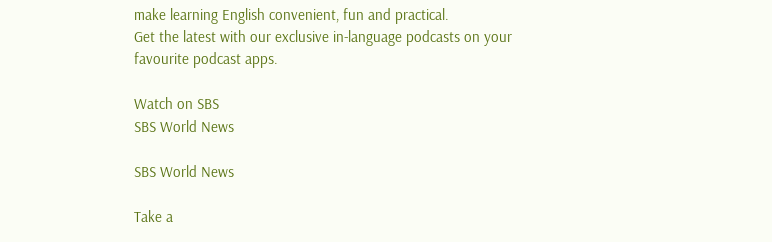make learning English convenient, fun and practical.
Get the latest with our exclusive in-language podcasts on your favourite podcast apps.

Watch on SBS
SBS World News

SBS World News

Take a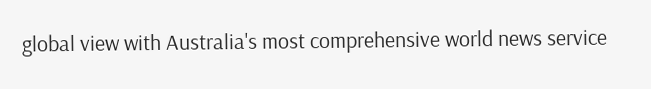global view with Australia's most comprehensive world news service